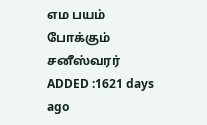எம பயம் போக்கும் சனீஸ்வரர்
ADDED :1621 days ago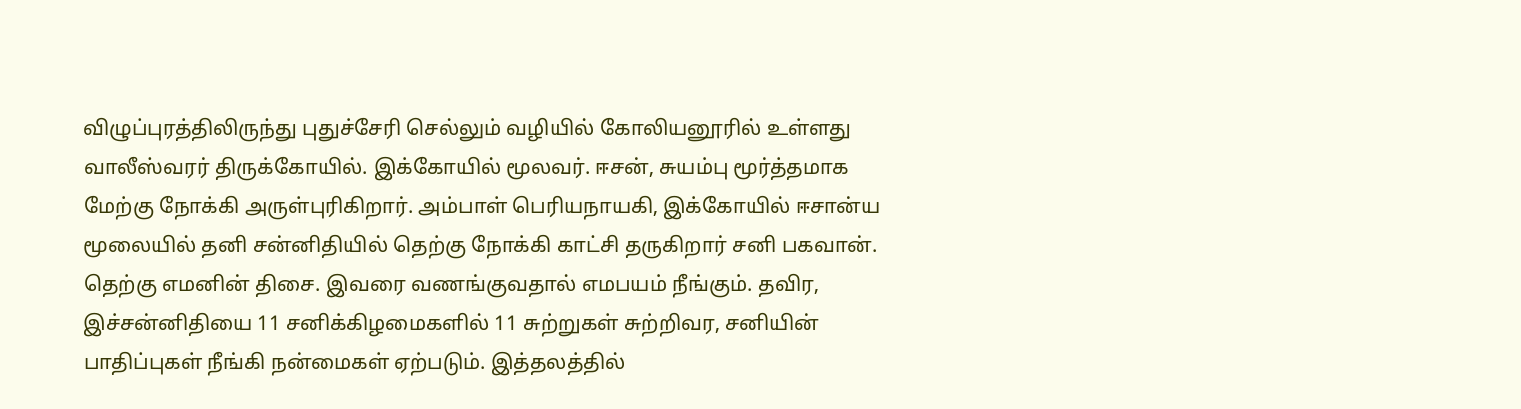விழுப்புரத்திலிருந்து புதுச்சேரி செல்லும் வழியில் கோலியனூரில் உள்ளது வாலீஸ்வரர் திருக்கோயில். இக்கோயில் மூலவர். ஈசன், சுயம்பு மூர்த்தமாக மேற்கு நோக்கி அருள்புரிகிறார். அம்பாள் பெரியநாயகி, இக்கோயில் ஈசான்ய மூலையில் தனி சன்னிதியில் தெற்கு நோக்கி காட்சி தருகிறார் சனி பகவான். தெற்கு எமனின் திசை. இவரை வணங்குவதால் எமபயம் நீங்கும். தவிர, இச்சன்னிதியை 11 சனிக்கிழமைகளில் 11 சுற்றுகள் சுற்றிவர, சனியின் பாதிப்புகள் நீங்கி நன்மைகள் ஏற்படும். இத்தலத்தில்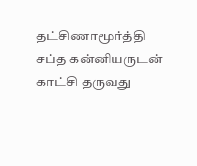தட்சிணாமூர்த்தி சப்த கன்னியருடன் காட்சி தருவது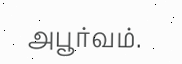அபூர்வம்.